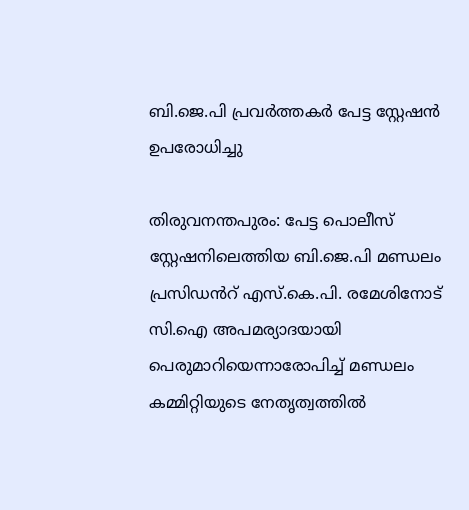ബി.ജെ.പി പ്രവർത്തകർ പേട്ട സ്റ്റേഷൻ ഉപരോധിച്ചു

തിരുവനന്തപുരം: പേട്ട പൊലീസ് സ്റ്റേഷനിലെത്തിയ ബി.ജെ.പി മണ്ഡലം പ്രസിഡൻറ് എസ്‌.കെ.പി. രമേശിനോട് സി.ഐ അപമര്യാദയായി പെരുമാറിയെന്നാരോപിച്ച് മണ്ഡലം കമ്മിറ്റിയുടെ നേതൃത്വത്തിൽ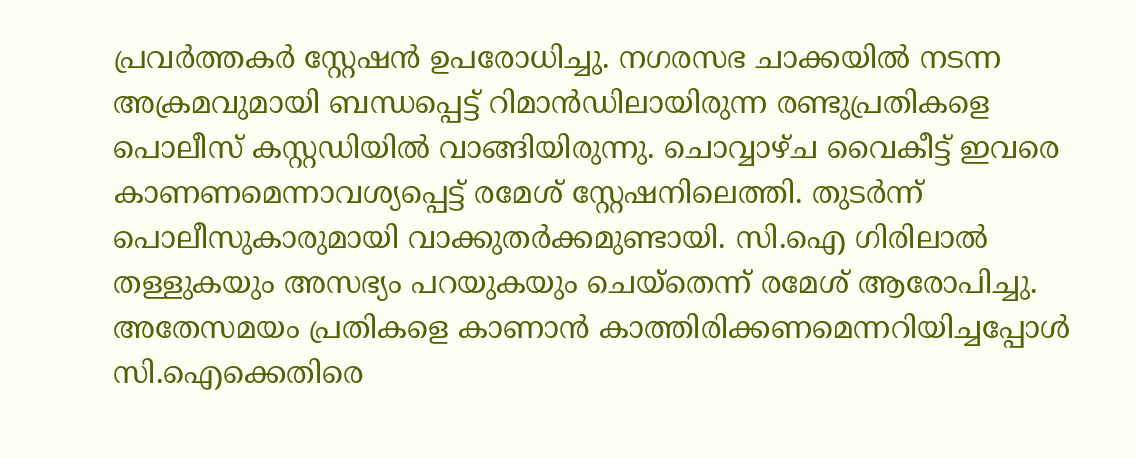പ്രവർത്തകർ സ്റ്റേഷൻ ഉപരോധിച്ചു. നഗരസഭ ചാക്കയിൽ നടന്ന അക്രമവുമായി ബന്ധപ്പെട്ട് റിമാൻഡിലായിരുന്ന രണ്ടുപ്രതികളെ പൊലീസ് കസ്റ്റഡിയിൽ വാങ്ങിയിരുന്നു. ചൊവ്വാഴ്ച വൈകീട്ട് ഇവരെ കാണണമെന്നാവശ്യപ്പെട്ട് രമേശ് സ്റ്റേഷനിലെത്തി. തുടർന്ന് പൊലീസുകാരുമായി വാക്കുതർക്കമുണ്ടായി. സി.ഐ ഗിരിലാൽ തള്ളുകയും അസഭ്യം പറയുകയും ചെയ്തെന്ന് രമേശ് ആരോപിച്ചു. അതേസമയം പ്രതികളെ കാണാൻ കാത്തിരിക്കണമെന്നറിയിച്ചപ്പോൾ സി.ഐക്കെതിരെ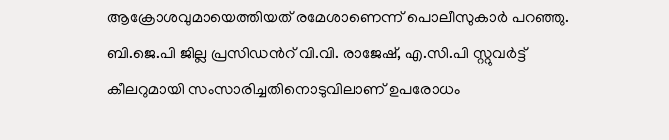ആക്രോശവുമായെത്തിയത് രമേശാണെന്ന് പൊലീസുകാർ പറഞ്ഞു. ബി.ജെ.പി ജില്ല പ്രസിഡൻറ് വി.വി. രാജേഷ്, എ.സി.പി സ്റ്റുവർട്ട് കീലറുമായി സംസാരിച്ചതിനൊടുവിലാണ് ഉപരോധം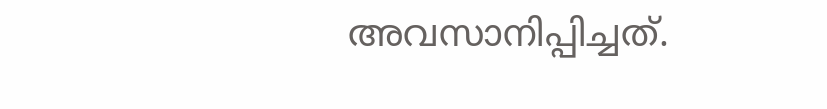അവസാനിപ്പിച്ചത്.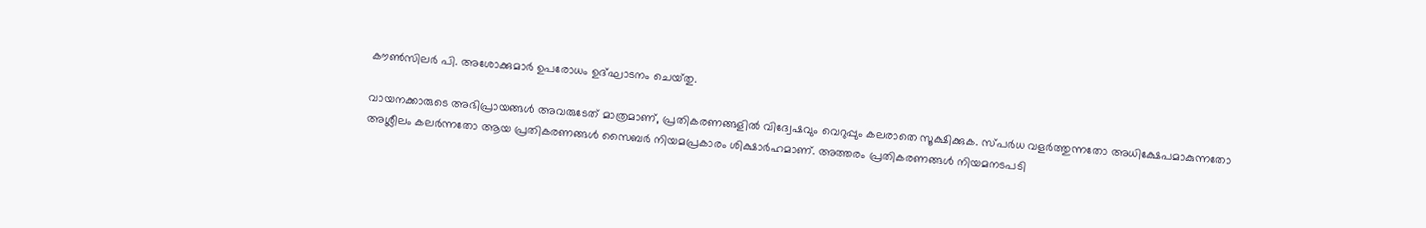കൗൺസിലർ പി. അശോക്കുമാർ ഉപരോധം ഉദ്ഘാടനം ചെയ്‌തു.

വായനക്കാരുടെ അഭിപ്രായങ്ങള്‍ അവരുടേത് മാത്രമാണ്, പ്രതികരണങ്ങളിൽ വിദ്വേഷവും വെറുപ്പും കലരാതെ സൂക്ഷിക്കുക. സ്പർധ വളർത്തുന്നതോ അധിക്ഷേപമാകുന്നതോ അശ്ലീലം കലർന്നതോ ആയ പ്രതികരണങ്ങൾ സൈബർ നിയമപ്രകാരം ശിക്ഷാർഹമാണ്. അത്തരം പ്രതികരണങ്ങൾ നിയമനടപടി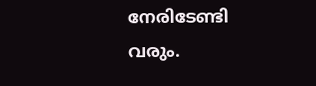നേരിടേണ്ടി വരും.